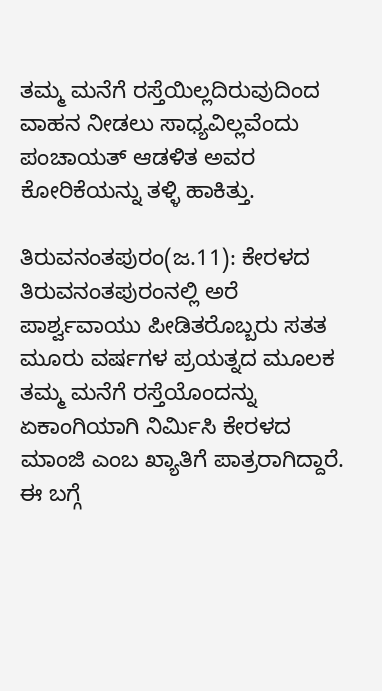ತಮ್ಮ ಮನೆಗೆ ರಸ್ತೆಯಿಲ್ಲದಿರುವುದಿಂದ ವಾಹನ ನೀಡಲು ಸಾಧ್ಯವಿಲ್ಲವೆಂದು ಪಂಚಾಯತ್ ಆಡಳಿತ ಅವರ ಕೋರಿಕೆಯನ್ನು ತಳ್ಳಿ ಹಾಕಿತ್ತು.

ತಿರುವನಂತಪುರಂ(ಜ.11): ಕೇರಳದ ತಿರುವನಂತಪುರಂನಲ್ಲಿ ಅರೆ ಪಾರ್ಶ್ವವಾಯು ಪೀಡಿತರೊಬ್ಬರು ಸತತ ಮೂರು ವರ್ಷಗಳ ಪ್ರಯತ್ನದ ಮೂಲಕ ತಮ್ಮ ಮನೆಗೆ ರಸ್ತೆಯೊಂದನ್ನು ಏಕಾಂಗಿಯಾಗಿ ನಿರ್ಮಿಸಿ ಕೇರಳದ ಮಾಂಜಿ ಎಂಬ ಖ್ಯಾತಿಗೆ ಪಾತ್ರರಾಗಿದ್ದಾರೆ. ಈ ಬಗ್ಗೆ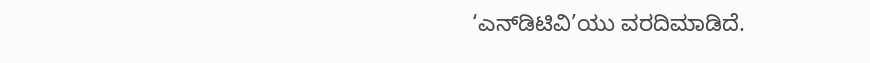‘ಎನ್‌ಡಿಟಿವಿ’ಯು ವರದಿಮಾಡಿದೆ.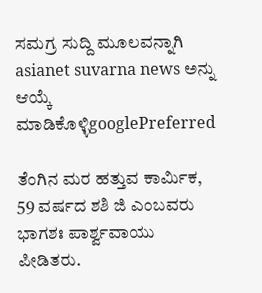ಸಮಗ್ರ ಸುದ್ದಿ ಮೂಲವನ್ನಾಗಿ asianet suvarna news ಅನ್ನು ಆಯ್ಕೆ ಮಾಡಿಕೊಳ್ಳಿgooglePreferred

ತೆಂಗಿನ ಮರ ಹತ್ತುವ ಕಾರ್ಮಿಕ, 59 ವರ್ಷದ ಶಶಿ ಜಿ ಎಂಬವರು ಭಾಗಶಃ ಪಾರ್ಶ್ವವಾಯು ಪೀಡಿತರು.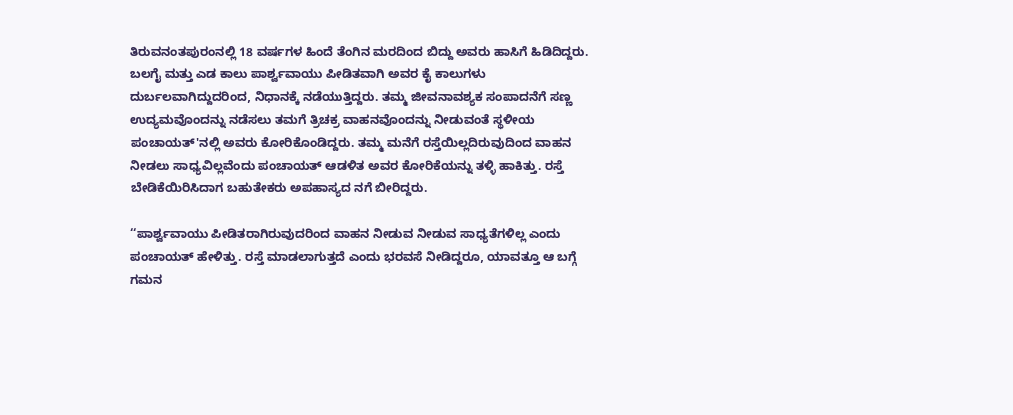ತಿರುವನಂತಪುರಂನಲ್ಲಿ 18 ವರ್ಷಗಳ ಹಿಂದೆ ತೆಂಗಿನ ಮರದಿಂದ ಬಿದ್ದು ಅವರು ಹಾಸಿಗೆ ಹಿಡಿದಿದ್ದರು. ಬಲಗೈ ಮತ್ತು ಎಡ ಕಾಲು ಪಾರ್ಶ್ವವಾಯು ಪೀಡಿತವಾಗಿ ಅವರ ಕೈ ಕಾಲುಗಳು ದುರ್ಬಲವಾಗಿದ್ದುದರಿಂದ, ನಿಧಾನಕ್ಕೆ ನಡೆಯುತ್ತಿದ್ದರು. ತಮ್ಮ ಜೀವನಾವಶ್ಯಕ ಸಂಪಾದನೆಗೆ ಸಣ್ಣ ಉದ್ಯಮವೊಂದನ್ನು ನಡೆಸಲು ತಮಗೆ ತ್ರಿಚಕ್ರ ವಾಹನವೊಂದನ್ನು ನೀಡುವಂತೆ ಸ್ಥಳೀಯ ಪಂಚಾಯತ್‌'ನಲ್ಲಿ ಅವರು ಕೋರಿಕೊಂಡಿದ್ದರು. ತಮ್ಮ ಮನೆಗೆ ರಸ್ತೆಯಿಲ್ಲದಿರುವುದಿಂದ ವಾಹನ ನೀಡಲು ಸಾಧ್ಯವಿಲ್ಲವೆಂದು ಪಂಚಾಯತ್ ಆಡಳಿತ ಅವರ ಕೋರಿಕೆಯನ್ನು ತಳ್ಳಿ ಹಾಕಿತ್ತು. ರಸ್ತೆ ಬೇಡಿಕೆಯಿರಿಸಿದಾಗ ಬಹುತೇಕರು ಅಪಹಾಸ್ಯದ ನಗೆ ಬೀರಿದ್ದರು.

‘‘ಪಾರ್ಶ್ವವಾಯು ಪೀಡಿತರಾಗಿರುವುದರಿಂದ ವಾಹನ ನೀಡುವ ನೀಡುವ ಸಾಧ್ಯತೆಗಳಿಲ್ಲ ಎಂದು ಪಂಚಾಯತ್ ಹೇಳಿತ್ತು. ರಸ್ತೆ ಮಾಡಲಾಗುತ್ತದೆ ಎಂದು ಭರವಸೆ ನೀಡಿದ್ದರೂ, ಯಾವತ್ತೂ ಆ ಬಗ್ಗೆ ಗಮನ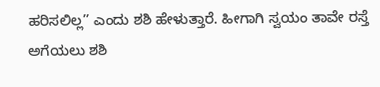ಹರಿಸಲಿಲ್ಲ’’ ಎಂದು ಶಶಿ ಹೇಳುತ್ತಾರೆ. ಹೀಗಾಗಿ ಸ್ವಯಂ ತಾವೇ ರಸ್ತೆ ಅಗೆಯಲು ಶಶಿ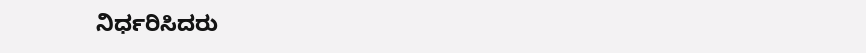ನಿರ್ಧರಿಸಿದರು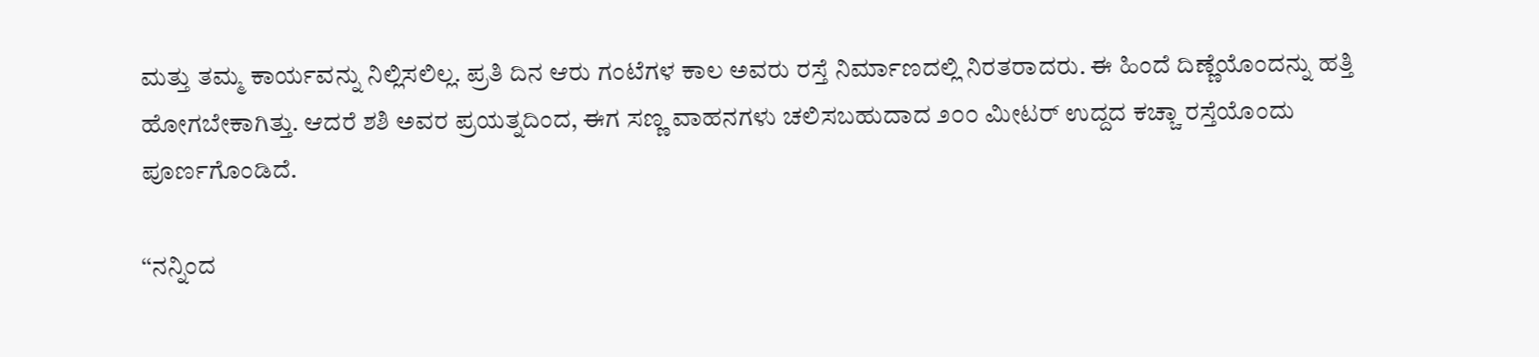ಮತ್ತು ತಮ್ಮ ಕಾರ್ಯವನ್ನು ನಿಲ್ಲಿಸಲಿಲ್ಲ. ಪ್ರತಿ ದಿನ ಆರು ಗಂಟೆಗಳ ಕಾಲ ಅವರು ರಸ್ತೆ ನಿರ್ಮಾಣದಲ್ಲಿ ನಿರತರಾದರು. ಈ ಹಿಂದೆ ದಿಣ್ಣೆಯೊಂದನ್ನು ಹತ್ತಿ ಹೋಗಬೇಕಾಗಿತ್ತು. ಆದರೆ ಶಶಿ ಅವರ ಪ್ರಯತ್ನದಿಂದ, ಈಗ ಸಣ್ಣ ವಾಹನಗಳು ಚಲಿಸಬಹುದಾದ ೨೦೦ ಮೀಟರ್ ಉದ್ದದ ಕಚ್ಚಾ ರಸ್ತೆಯೊಂದು ಪೂರ್ಣಗೊಂಡಿದೆ.

‘‘ನನ್ನಿಂದ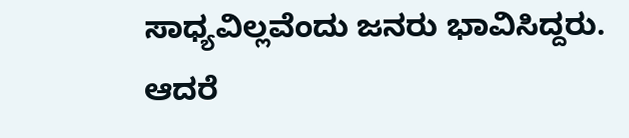ಸಾಧ್ಯವಿಲ್ಲವೆಂದು ಜನರು ಭಾವಿಸಿದ್ದರು. ಆದರೆ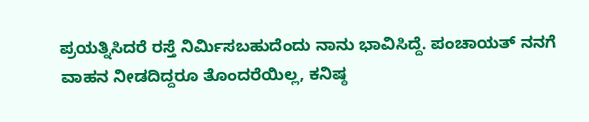ಪ್ರಯತ್ನಿಸಿದರೆ ರಸ್ತೆ ನಿರ್ಮಿಸಬಹುದೆಂದು ನಾನು ಭಾವಿಸಿದ್ದೆ. ಪಂಚಾಯತ್ ನನಗೆ ವಾಹನ ನೀಡದಿದ್ದರೂ ತೊಂದರೆಯಿಲ್ಲ, ಕನಿಷ್ಠ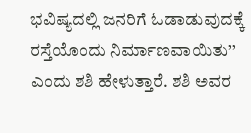ಭವಿಷ್ಯದಲ್ಲಿ ಜನರಿಗೆ ಓಡಾಡುವುದಕ್ಕೆ ರಸ್ತೆಯೊಂದು ನಿರ್ಮಾಣವಾಯಿತು’’ ಎಂದು ಶಶಿ ಹೇಳುತ್ತಾರೆ. ಶಶಿ ಅವರ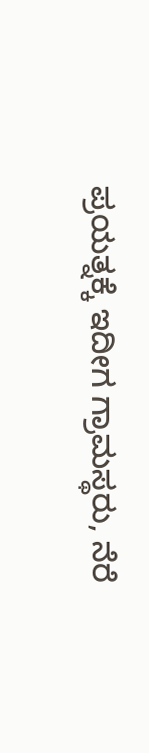ಪ್ರಯತ್ನಕ್ಕೆ ಇದೀಗ ಗ್ರಾಮಸ್ಥರು, ನೆರೆ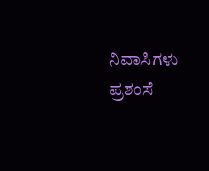ನಿವಾಸಿಗಳು ಪ್ರಶಂಸೆ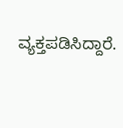ವ್ಯಕ್ತಪಡಿಸಿದ್ದಾರೆ.